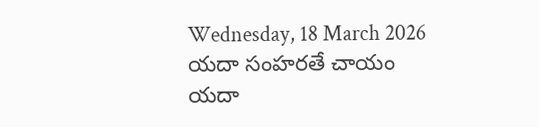Wednesday, 18 March 2026
యదా సంహరతే చాయం
యదా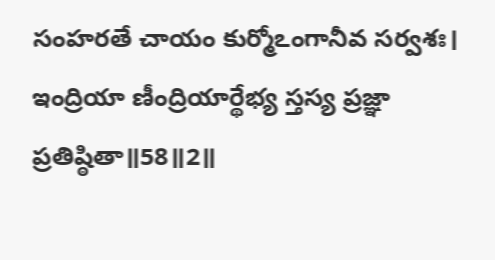సంహరతే చాయం కుర్మోఽంగానీవ సర్వశః।
ఇంద్రియా ణీంద్రియార్థేభ్య స్తస్య ప్రజ్ఞా ప్రతిష్ఠితా॥58॥2॥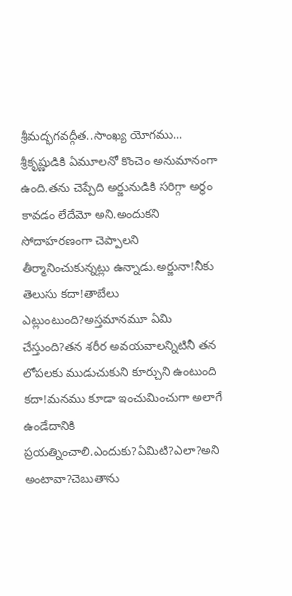శ్రీమద్భగవద్గీత..సాంఖ్య యోగము...
శ్రీకృష్ణుడికి ఏమూలనో కొంచెం అనుమానంగా ఉంది.తను చెప్పేది అర్జునుడికి సరిగ్గా అర్థం కావడం లేదేమో అని.అందుకని సోదాహరణంగా చెప్పాలని తీర్మానించుకున్నట్లు ఉన్నాడు.అర్జునా!నీకు తెలుసు కదా!తాబేలు ఎట్లుంటుంది?అస్తమానమూ ఏమి చేస్తుంది?తన శరీర అవయవాలన్నిటినీ తన లోపలకు ముడుచుకుని కూర్చుని ఉంటుంది కదా!మనము కూడా ఇంచుమించుగా అలాగే ఉండేదానికి ప్రయత్నించాలి.ఎందుకు?ఏమిటి?ఎలా?అని అంటావా?చెబుతాను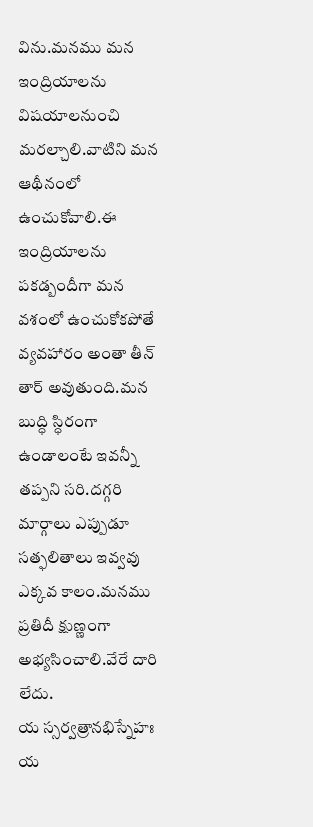విను.మనము మన ఇంద్రియాలను విషయాలనుంచి మరల్చాలి.వాటిని మన ఆథీనంలో ఉంచుకోవాలి.ఈ ఇంద్రియాలను పకడ్బందీగా మన వశంలో ఉంచుకోకపోతే వ్యవహారం అంతా తీన్ తార్ అవుతుంది.మన బుద్ధి స్ధిరంగా ఉండాలంటే ఇవన్నీ తప్పని సరి.దగ్గరి మార్గాలు ఎప్పుడూ సత్ఫలితాలు ఇవ్వవు ఎక్కవ కాలం.మనము ప్రతిదీ క్షుణ్ణంగా అభ్యసించాలి.వేరే దారి లేదు.
య స్సర్వత్రానభిస్నేహః
య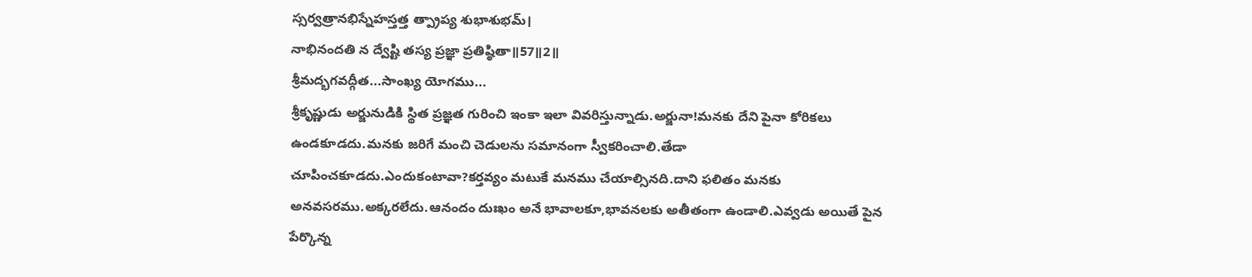స్సర్వత్రానభిస్నేహస్తత్త త్ప్రాప్య శుభాశుభమ్।
నాభినందతి న ద్వేష్టి తస్య ప్రజ్ఞా ప్రతిష్ఠితా॥57॥2॥
శ్రీమద్భగవద్గీత...సాంఖ్య యోగము...
శ్రీకృష్ణుడు అర్జునుడికి స్థిత ప్రజ్ఞత గురించి ఇంకా ఇలా వివరిస్తున్నాడు.అర్జునా!మనకు దేని పైనా కోరికలు ఉండకూడదు.మనకు జరిగే మంచి చెడులను సమానంగా స్వీకరించాలి.తేడా చూపించకూడదు.ఎందుకంటావా?కర్తవ్యం మటుకే మనము చేయాల్సినది.దాని ఫలితం మనకు అనవసరము.అక్కరలేదు.ఆనందం దుఃఖం అనే భావాలకూ,భావనలకు అతీతంగా ఉండాలి.ఎవ్వడు అయితే పైన పేర్కొన్న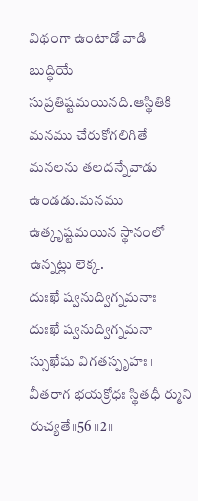విథంగా ఉంటాడో వాడి బుద్ధియే సుప్రతిష్టమయినది.ఆస్థితికి మనము చేరుకోగలిగితే మనలను తలదన్నేవాడు ఉండడు.మనము ఉత్కృష్టమయిన స్థానంలో ఉన్నట్లు లెక్క.
దుఃఖే ష్వనుద్విగ్నమనాః
దుఃఖే ష్వనుద్విగ్నమనా స్సుఖేషు విగతస్పృహః।
వీతరాగ భయక్రోధః స్థితధీ ర్ముని రుచ్యతే॥56॥2॥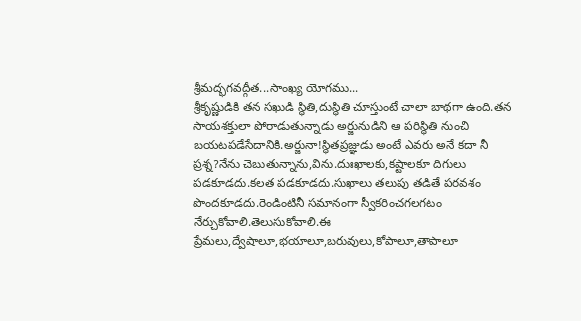శ్రీమద్భగవద్గీత...సాంఖ్య యోగము...
శ్రీకృష్ణుడికి తన సఖుడి స్థితి,దుస్థితి చూస్తుంటే చాలా బాథగా ఉంది.తన సాయశక్తులా పోరాడుతున్నాడు అర్జునుడిని ఆ పరిస్థితి నుంచి బయటపడేసేదానికి.అర్జునా!స్థితప్రజ్ఞుడు అంటే ఎవరు అనే కదా నీ ప్రశ్న?నేను చెబుతున్నాను,విను.దుఃఖాలకు,కష్టాలకూ దిగులు పడకూడదు.కలత పడకూడదు.సుఖాలు తలుపు తడితే పరవశం పొందకూడదు.రెండింటినీ సమానంగా స్వీకరించగలగటం నేర్చుకోవాలి.తెలుసుకోవాలి.ఈ ప్రేమలు,ద్వేషాలూ,భయాలూ,బరువులు,కోపాలూ,తాపాలూ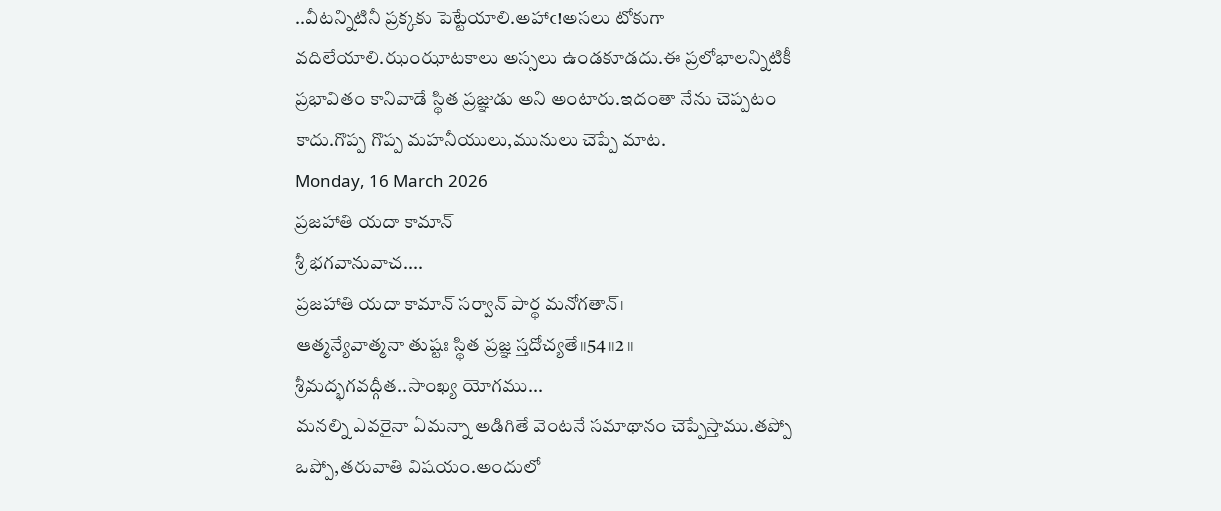..వీటన్నిటినీ ప్రక్కకు పెట్టేయాలి.అహాఁ!అసలు టోకుగా వదిలేయాలి.ఝంఝాటకాలు అస్సలు ఉండకూడదు.ఈ ప్రలోభాలన్నిటికీ ప్రభావితం కానివాడే స్థిత ప్రజ్ఞుడు అని అంటారు.ఇదంతా నేను చెప్పటం కాదు.గొప్ప గొప్ప మహనీయులు,మునులు చెప్పే మాట.
Monday, 16 March 2026
ప్రజహాతి యదా కామాన్
శ్రీ భగవానువాచ....
ప్రజహాతి యదా కామాన్ సర్వాన్ పార్థ మనోగతాన్।
ఆత్మన్యేవాత్మనా తుష్టః స్థిత ప్రజ్ఞ స్తదోచ్యతే॥54॥2॥
శ్రీమద్భగవద్గీత..సాంఖ్య యోగము...
మనల్ని ఎవరైనా ఏమన్నా అడిగితే వెంటనే సమాథానం చెప్పేస్తాము.తప్పో ఒప్పో,తరువాతి విషయం.అందులో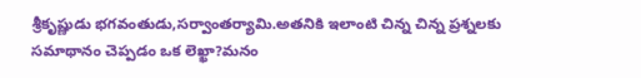శ్రీకృష్ణుడు భగవంతుడు,సర్వాంతర్యామి.అతనికి ఇలాంటి చిన్న చిన్న ప్రశ్నలకు సమాథానం చెప్పడం ఒక లెఖ్ఖా?మనం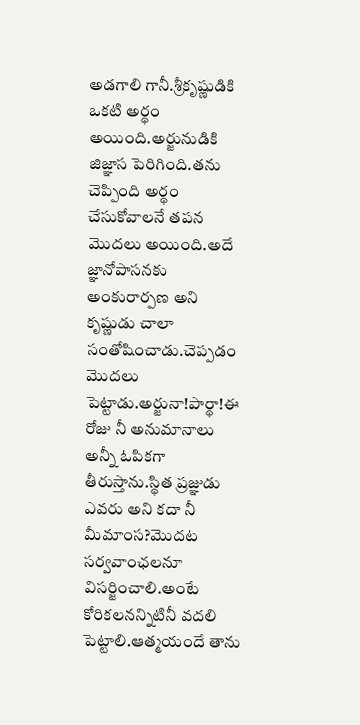అడగాలి గానీ.శ్రీకృష్ణుడికి ఒకటి అర్థం అయింది.అర్జునుడికి జిజ్ఞాస పెరిగింది.తను చెప్పింది అర్థం చేసుకోవాలనే తపన మొదలు అయింది.అదే జ్ఞానోపాసనకు అంకురార్పణ అని కృష్ణుడు చాలా సంతోషించాడు.చెప్పడం మొదలు పెట్టాడు.అర్జునా!పార్థా!ఈ రోజు నీ అనుమానాలు అన్నీ ఓపికగా తీరుస్తాను.స్థిత ప్రజ్ఞుడు ఎవరు అని కదా నీ మీమాంస?మొదట సర్వవాంఛలనూ విసర్జించాలి.అంటే కోరికలనన్నిటినీ వదలి పెట్టాలి.ఆత్మయందే తాను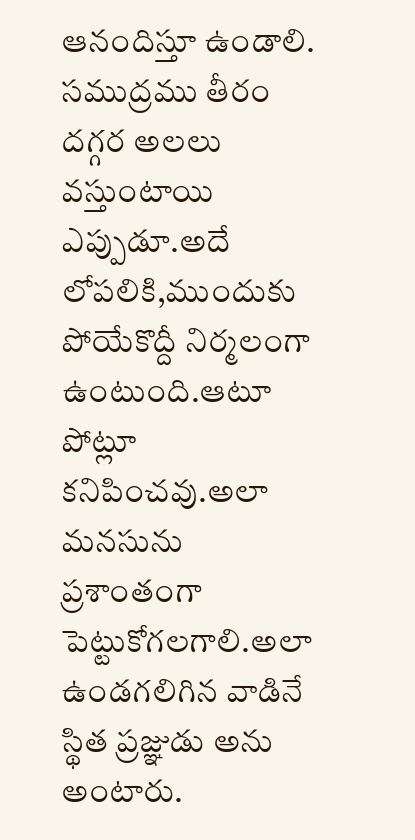ఆనందిస్తూ ఉండాలి.
సముద్రము తీరం దగ్గర అలలు వస్తుంటాయి ఎప్పుడూ.అదే లోపలికి,ముందుకు పోయేకొద్దీ నిర్మలంగా ఉంటుంది.ఆటూ పోట్లూ కనిపించవు.అలా మనసును ప్రశాంతంగా పెట్టుకోగలగాలి.అలా ఉండగలిగిన వాడినే స్థిత ప్రజ్ఞుడు అను అంటారు.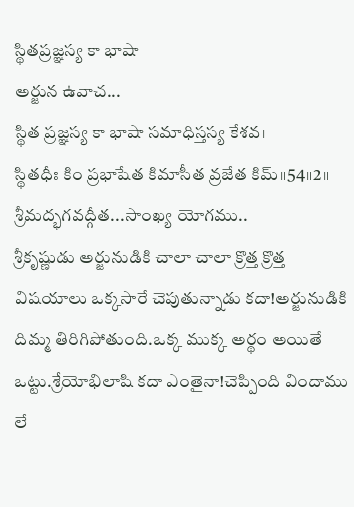స్థితప్రజ్ఞస్య కా భాషా
అర్జున ఉవాచ...
స్థిత ప్రజ్ఞస్య కా భాషా సమాధిస్తస్య కేశవ।
స్థితధీః కిం ప్రభాషేత కిమాసీత వ్రజేత కిమ్॥54॥2॥
శ్రీమద్భగవద్గీత...సాంఖ్య యోగము..
శ్రీకృష్ణుడు అర్జునుడికి చాలా చాలా క్రొత్త క్రొత్త విషయాలు ఒక్కసారే చెపుతున్నాడు కదా!అర్జునుడికి దిమ్మ తిరిగిపోతుంది.ఒక్క ముక్క అర్థం అయితే ఒట్టు.శ్రేయోభిలాషి కదా ఎంతైనా!చెప్పింది విందాము లే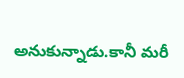అనుకున్నాడు.కానీ మరీ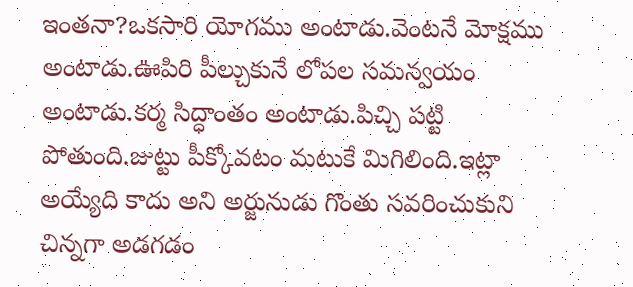ఇంతనా?ఒకసారి యోగము అంటాడు.వెంటనే మోక్షము అంటాడు.ఊపిరి పీల్చుకునే లోపల సమన్వయం అంటాడు.కర్మ సిద్ధాంతం అంటాడు.పిచ్చి పట్టి పోతుంది.జుట్టు పీక్కోవటం మటుకే మిగిలింది.ఇట్లా అయ్యేది కాదు అని అర్జునుడు గొంతు సవరించుకుని చిన్నగా అడగడం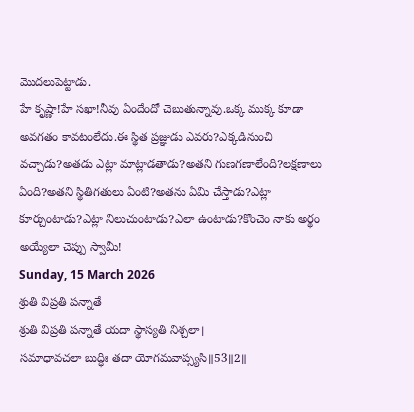మొదలుపెట్టాడు.
హే కృష్ణా!హే సఖా!నీవు ఏందేందో చెబుతున్నావు.ఒక్క ముక్క కూడా అవగతం కావటంలేదు.ఈ స్థిత ప్రజ్ఞుడు ఎవరు?ఎక్కడినుంచి వచ్చాడు?అతడు ఎట్లా మాట్లాడతాడు?అతని గుణగణాలేంది?లక్షణాలు ఏంది?అతని స్థితిగతులు ఏంటి?అతను ఏమి చేస్తాడు?ఎట్లా కూర్చుంటాడు?ఎట్లా నిలుచుంటాడు?ఎలా ఉంటాడు?కొంచెం నాకు అర్థం అయ్యేలా చెప్పు స్వామీ!
Sunday, 15 March 2026
శ్రుతి విప్రతి పన్నాతే
శ్రుతి విప్రతి పన్నాతే యదా స్థాస్యతి నిశ్చలా।
సమాధావచలా బుద్ధిః తదా యోగమవాప్స్యసి॥53॥2॥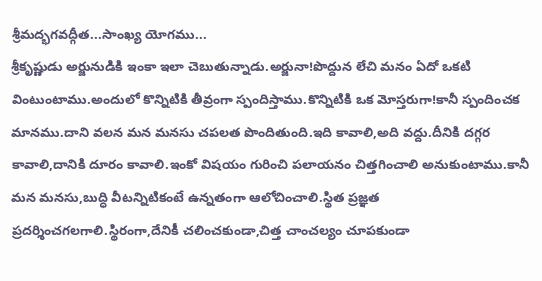శ్రీమద్భగవద్గీత...సాంఖ్య యోగము...
శ్రీకృష్ణుడు అర్జునుడికి ఇంకా ఇలా చెబుతున్నాడు.అర్జునా!పొద్దున లేచి మనం ఏదో ఒకటి వింటుంటాము.అందులో కొన్నిటికి తీవ్రంగా స్పందిస్తాము.కొన్నిటికి ఒక మోస్తరుగా!కానీ స్పందించక మానము.దాని వలన మన మనసు చపలత పొందితుంది.ఇది కావాలి,అది వద్దు.దీనికి దగ్గర కావాలి,దానికి దూరం కావాలి.ఇంకో విషయం గురించి పలాయనం చిత్తగించాలి అనుకుంటాము.కానీ మన మనసు,బుద్ధి వీటన్నిటికంటే ఉన్నతంగా ఆలోచించాలి.స్థిత ప్రజ్ఞత ప్రదర్శించగలగాలి.స్థిరంగా,దేనికీ చలించకుండా,చిత్త చాంచల్యం చూపకుండా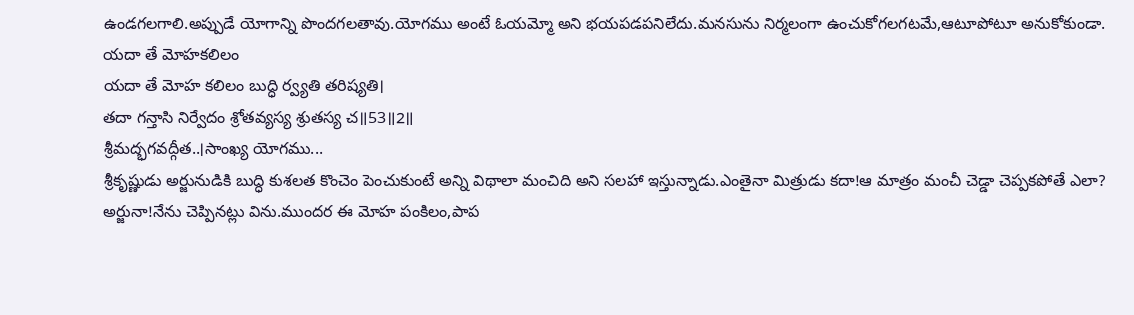ఉండగలగాలి.అప్పుడే యోగాన్ని పొందగలతావు.యోగము అంటే ఓయమ్మో అని భయపడపనిలేదు.మనసును నిర్మలంగా ఉంచుకోగలగటమే,ఆటూపోటూ అనుకోకుండా.
యదా తే మోహకలిలం
యదా తే మోహ కలిలం బుద్ధి ర్వ్యతి తరిష్యతి।
తదా గన్తాసి నిర్వేదం శ్రోతవ్యస్య శ్రుతస్య చ॥53॥2॥
శ్రీమద్భగవద్గీత..।సాంఖ్య యోగము...
శ్రీకృష్ణుడు అర్జునుడికి బుద్ధి కుశలత కొంచెం పెంచుకుంటే అన్ని విథాలా మంచిది అని సలహా ఇస్తున్నాడు.ఎంతైనా మిత్రుడు కదా!ఆ మాత్రం మంచీ చెడ్డా చెప్పకపోతే ఎలా?
అర్జునా!నేను చెప్పినట్లు విను.ముందర ఈ మోహ పంకిలం,పాప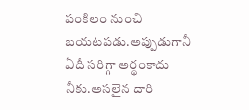పంకిలం నుంచి బయటపడు.అప్పుడుగానీ ఏదీ సరిగ్గా అర్థంకాదు నీకు.అసలైన దారి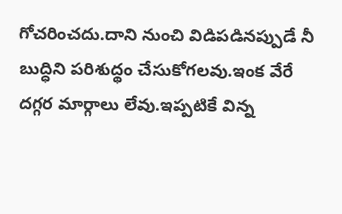గోచరించదు.దాని నుంచి విడిపడినప్పుడే నీ బుద్ధిని పరిశుద్థం చేసుకోగలవు.ఇంక వేరే దగ్గర మార్గాలు లేవు.ఇప్పటికే విన్న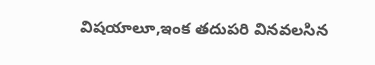విషయాలూ,ఇంక తదుపరి వినవలసిన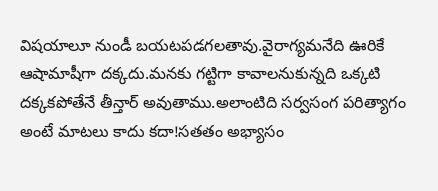విషయాలూ నుండీ బయటపడగలతావు.వైరాగ్యమనేది ఊరికే ఆషామాషీగా దక్కదు.మనకు గట్టిగా కావాలనుకున్నది ఒక్కటి దక్కకపోతేనే తీన్తార్ అవుతాము.అలాంటిది సర్వసంగ పరిత్యాగం అంటే మాటలు కాదు కదా!సతతం అభ్యాసం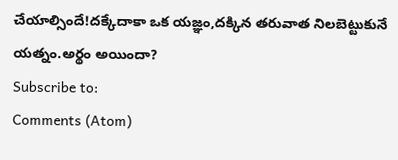చేయాల్సిందే!దక్కేదాకా ఒక యజ్ఞం,దక్కిన తరువాత నిలబెట్టుకునే యత్నం.అర్థం అయిందా?
Subscribe to:
Comments (Atom)